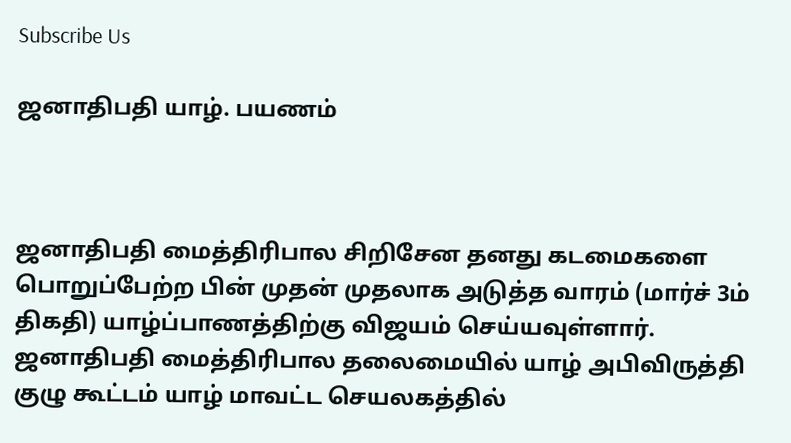Subscribe Us

ஜனாதிபதி யாழ். பயணம்



ஜனாதிபதி மைத்திரிபால சிறிசேன தனது கடமைகளை பொறுப்பேற்ற பின் முதன் முதலாக அடுத்த வாரம் (மார்ச் 3ம் திகதி) யாழ்ப்பாணத்திற்கு விஜயம் செய்யவுள்ளார்.
ஜனாதிபதி மைத்திரிபால தலைமையில் யாழ் அபிவிருத்தி குழு கூட்டம் யாழ் மாவட்ட செயலகத்தில்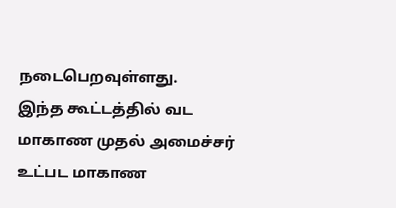நடைபெறவுள்ளது.
இந்த கூட்டத்தில் வட மாகாண முதல் அமைச்சர் உட்பட மாகாண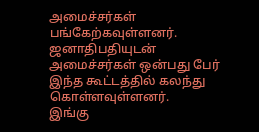அமைச்சர்கள் பங்கேற்கவுள்ளனர்.
ஜனாதிபதியுடன் அமைச்சர்கள் ஒன்பது பேர் இந்த கூட்டத்தில் கலந்து கொள்ளவுள்ளனர்.
இங்கு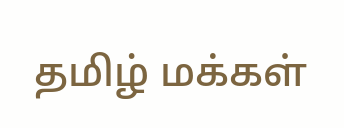தமிழ் மக்கள்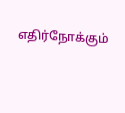எதிர்நோக்கும்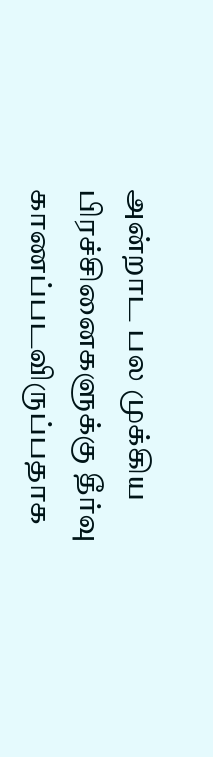அன்றாட பல முக்கிய பிரச்சினைகளுக்கு தீர்வு காணப்படவிருப்பதாக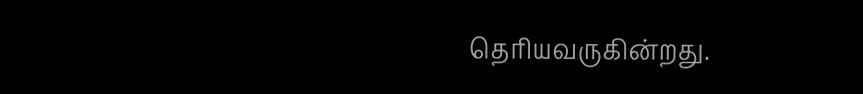தெரியவருகின்றது.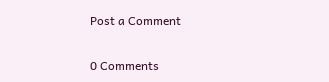Post a Comment

0 Comments